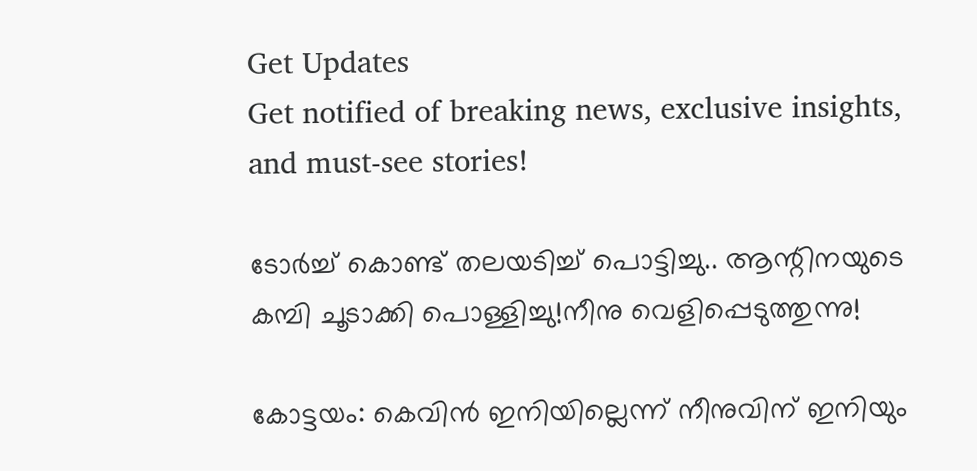Get Updates
Get notified of breaking news, exclusive insights, and must-see stories!

ടോർച്ച് കൊണ്ട് തലയടിച്ച് പൊട്ടിച്ചു.. ആന്റിനയുടെ കമ്പി ചൂടാക്കി പൊള്ളിച്ചു!നീനു വെളിപ്പെടുത്തുന്നു!

കോട്ടയം: കെവിന്‍ ഇനിയില്ലെന്ന് നീനുവിന് ഇനിയും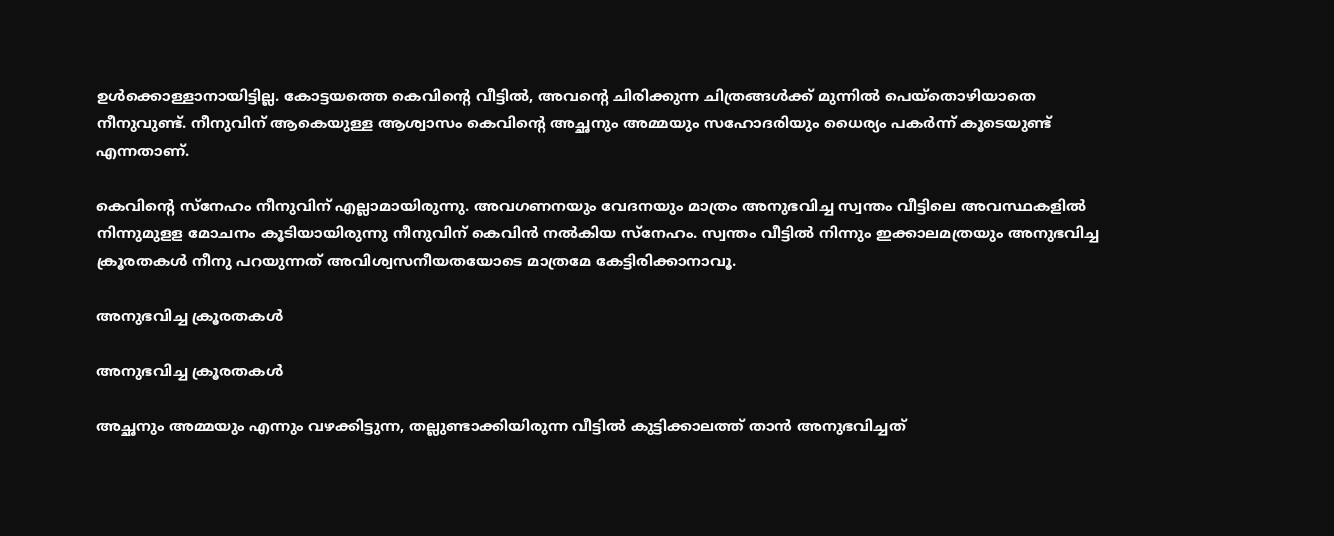ഉള്‍ക്കൊള്ളാനായിട്ടില്ല. കോട്ടയത്തെ കെവിന്റെ വീട്ടില്‍, അവന്റെ ചിരിക്കുന്ന ചിത്രങ്ങള്‍ക്ക് മുന്നില്‍ പെയ്‌തൊഴിയാതെ നീനുവുണ്ട്. നീനുവിന് ആകെയുള്ള ആശ്വാസം കെവിന്റെ അച്ഛനും അമ്മയും സഹോദരിയും ധൈര്യം പകര്‍ന്ന് കൂടെയുണ്ട് എന്നതാണ്.

കെവിന്റെ സ്‌നേഹം നീനുവിന് എല്ലാമായിരുന്നു. അവഗണനയും വേദനയും മാത്രം അനുഭവിച്ച സ്വന്തം വീട്ടിലെ അവസ്ഥകളില്‍ നിന്നുമുളള മോചനം കൂടിയായിരുന്നു നീനുവിന് കെവിന്‍ നല്‍കിയ സ്‌നേഹം. സ്വന്തം വീട്ടില്‍ നിന്നും ഇക്കാലമത്രയും അനുഭവിച്ച ക്രൂരതകള്‍ നീനു പറയുന്നത് അവിശ്വസനീയതയോടെ മാത്രമേ കേട്ടിരിക്കാനാവൂ.

അനുഭവിച്ച ക്രൂരതകൾ

അനുഭവിച്ച ക്രൂരതകൾ

അച്ഛനും അമ്മയും എന്നും വഴക്കിട്ടുന്ന, തല്ലുണ്ടാക്കിയിരുന്ന വീട്ടില്‍ കുട്ടിക്കാലത്ത് താന്‍ അനുഭവിച്ചത്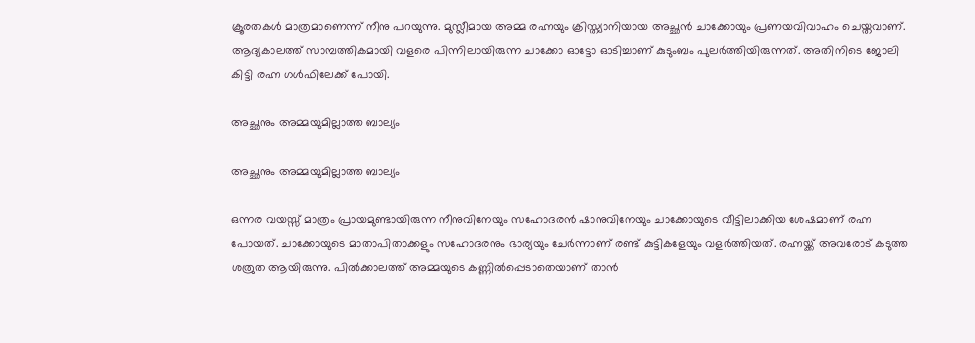ക്രൂരതകള്‍ മാത്രമാണെന്ന് നീനു പറയുന്നു. മുസ്ലീമായ അമ്മ രഹ്നയും ക്രിസ്ത്യാനിയായ അച്ഛന്‍ ചാക്കോയും പ്രണയവിവാഹം ചെയ്തവാണ്. ആദ്യകാലത്ത് സാമ്പത്തികമായി വളരെ പിന്നിലായിരുന്ന ചാക്കോ ഓട്ടോ ഓടിച്ചാണ് കുടുംബം പുലര്‍ത്തിയിരുന്നത്. അതിനിടെ ജോലി കിട്ടി രഹ്ന ഗള്‍ഫിലേക്ക് പോയി.

അച്ഛനും അമ്മയുമില്ലാത്ത ബാല്യം

അച്ഛനും അമ്മയുമില്ലാത്ത ബാല്യം

ഒന്നര വയസ്സ് മാത്രം പ്രായമുണ്ടായിരുന്ന നീനുവിനേയും സഹോദരന്‍ ഷാനുവിനേയും ചാക്കോയുടെ വീട്ടിലാക്കിയ ശേഷമാണ് രഹ്ന പോയത്. ചാക്കോയുടെ മാതാപിതാക്കളും സഹോദരനും ഭാര്യയും ചേര്‍ന്നാണ് രണ്ട് കുട്ടികളേയും വളര്‍ത്തിയത്. രഹ്നയ്ക്ക് അവരോട് കടുത്ത ശത്രുത ആയിരുന്നു. പില്‍ക്കാലത്ത് അമ്മയുടെ കണ്ണില്‍പ്പെടാതെയാണ് താന്‍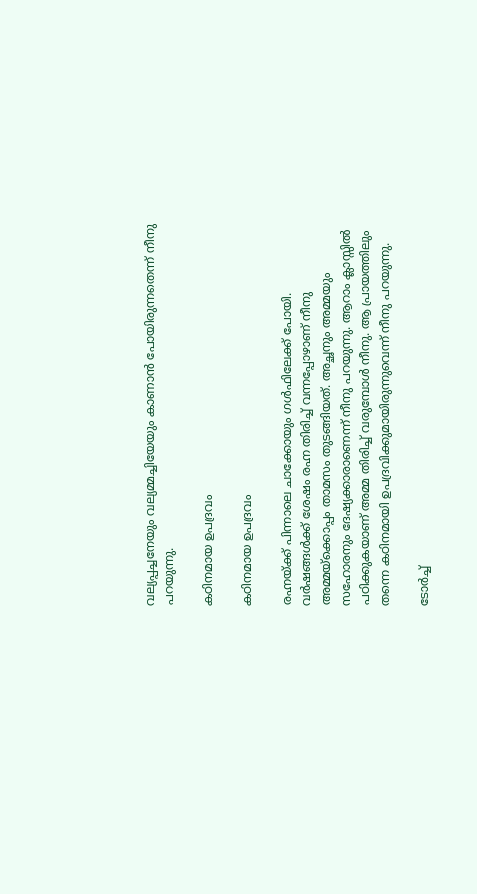വല്യപ്പച്ചനേയും വല്യമ്മച്ചിയേയും കാണാന്‍ പോയിരുന്നതെന്ന് നീനു പറയുന്നു.

കഠിനമായ ഉപദ്രവം

കഠിനമായ ഉപദ്രവം

രഹ്നയ്ക്ക് പിന്നാലെ ചാക്കോയും ഗള്‍ഫിലേക്ക് പോയി. വര്‍ഷങ്ങള്‍ക്ക് ശേഷം രഹ്ന തിരിച്ച് വന്നപ്പോഴാണ് നീനു അമ്മയ്‌ക്കൊപ്പം താമസം തുടങ്ങിയത്. അച്ഛനും അമ്മയും സഹോരനും ദേഷ്യക്കാരാണെന്ന് നീനു പറയുന്നു. ആറാം ക്ലാസ്സില്‍ പഠിക്കുകയാണ് അമ്മ തിരിച്ച് വരുമ്പോള്‍ നീനു. ആ പ്രായത്തിലും തന്നെ കഠിനമായി ഉപദ്രവിക്കുമായിരുന്നുവെന്ന് നീനു പറയുന്നു.

ടോർച്ച്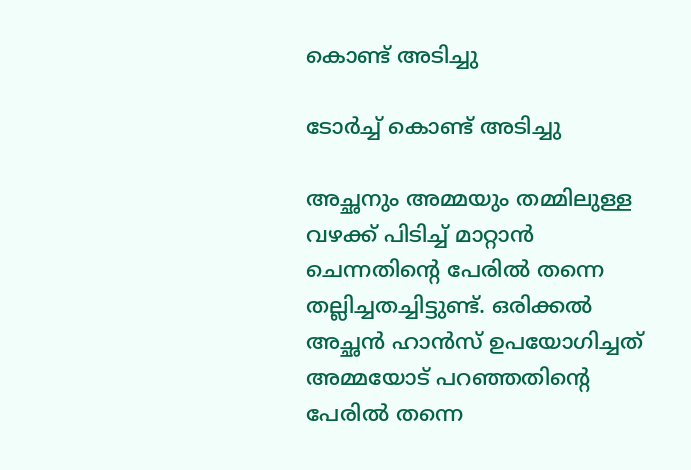കൊണ്ട് അടിച്ചു

ടോർച്ച് കൊണ്ട് അടിച്ചു

അച്ഛനും അമ്മയും തമ്മിലുള്ള വഴക്ക് പിടിച്ച് മാറ്റാന്‍ ചെന്നതിന്റെ പേരില്‍ തന്നെ തല്ലിച്ചതച്ചിട്ടുണ്ട്. ഒരിക്കല്‍ അച്ഛന്‍ ഹാന്‍സ് ഉപയോഗിച്ചത് അമ്മയോട് പറഞ്ഞതിന്റെ പേരില്‍ തന്നെ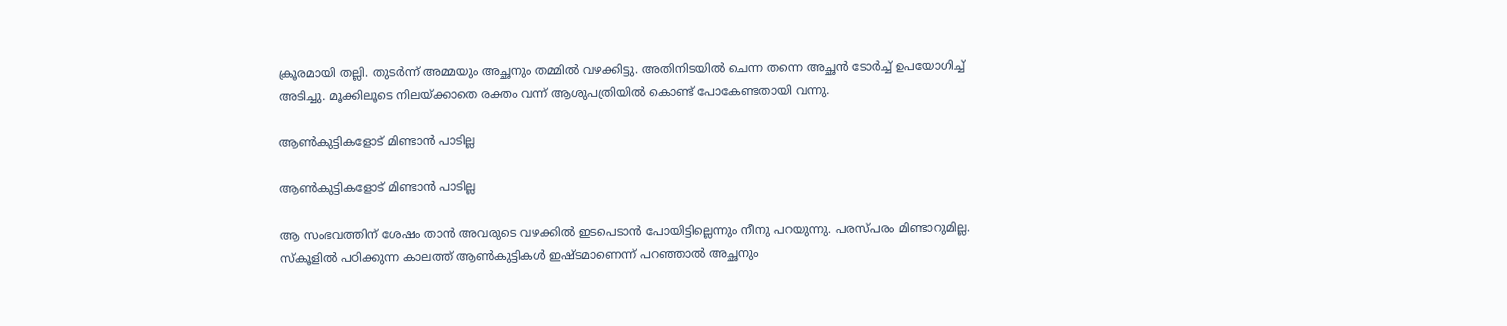ക്രൂരമായി തല്ലി. തുടര്‍ന്ന് അമ്മയും അച്ഛനും തമ്മില്‍ വഴക്കിട്ടു. അതിനിടയില്‍ ചെന്ന തന്നെ അച്ഛന്‍ ടോര്‍ച്ച് ഉപയോഗിച്ച് അടിച്ചു. മൂക്കിലൂടെ നിലയ്ക്കാതെ രക്തം വന്ന് ആശുപത്രിയില്‍ കൊണ്ട് പോകേണ്ടതായി വന്നു.

ആൺകുട്ടികളോട് മിണ്ടാൻ പാടില്ല

ആൺകുട്ടികളോട് മിണ്ടാൻ പാടില്ല

ആ സംഭവത്തിന് ശേഷം താന്‍ അവരുടെ വഴക്കില്‍ ഇടപെടാന്‍ പോയിട്ടില്ലെന്നും നീനു പറയുന്നു. പരസ്പരം മിണ്ടാറുമില്ല. സ്‌കൂളില്‍ പഠിക്കുന്ന കാലത്ത് ആണ്‍കുട്ടികള്‍ ഇഷ്ടമാണെന്ന് പറഞ്ഞാല്‍ അച്ഛനും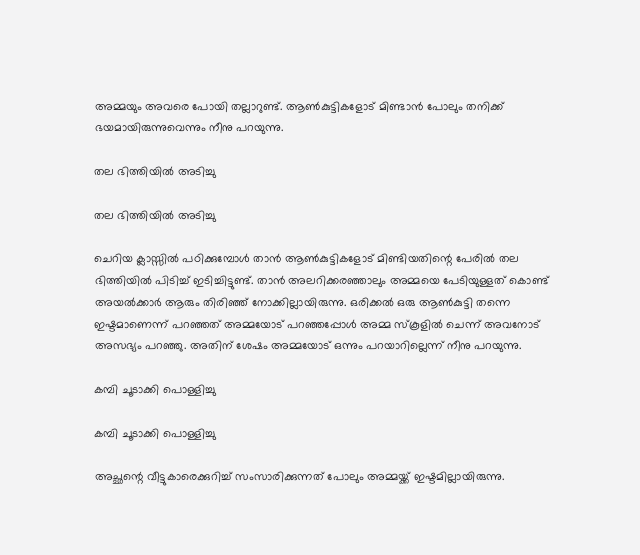അമ്മയും അവരെ പോയി തല്ലാറുണ്ട്. ആണ്‍കുട്ടികളോട് മിണ്ടാന്‍ പോലും തനിക്ക് ഭയമായിരുന്നുവെന്നും നീനു പറയുന്നു.

തല ഭിത്തിയിൽ അടിച്ചു

തല ഭിത്തിയിൽ അടിച്ചു

ചെറിയ ക്ലാസ്സില്‍ പഠിക്കുമ്പോള്‍ താന്‍ ആണ്‍കുട്ടികളോട് മിണ്ടിയതിന്റെ പേരില്‍ തല ഭിത്തിയില്‍ പിടിച്ച് ഇടിച്ചിട്ടുണ്ട്. താന്‍ അലറിക്കരഞ്ഞാലും അമ്മയെ പേടിയുള്ളത് കൊണ്ട് അയല്‍ക്കാര്‍ ആരും തിരിഞ്ഞ് നോക്കില്ലായിരുന്നു. ഒരിക്കല്‍ ഒരു ആണ്‍കുട്ടി തന്നെ ഇഷ്ടമാണെന്ന് പറഞ്ഞത് അമ്മയോട് പറഞ്ഞപ്പോള്‍ അമ്മ സ്‌കൂളില്‍ ചെന്ന് അവനോട് അസഭ്യം പറഞ്ഞു. അതിന് ശേഷം അമ്മയോട് ഒന്നും പറയാറില്ലെന്ന് നീനു പറയുന്നു.

കമ്പി ചൂടാക്കി പൊള്ളിച്ചു

കമ്പി ചൂടാക്കി പൊള്ളിച്ചു

അച്ഛന്റെ വീട്ടുകാരെക്കുറിച്ച് സംസാരിക്കുന്നത് പോലും അമ്മയ്ക്ക് ഇഷ്ടമില്ലായിരുന്നു.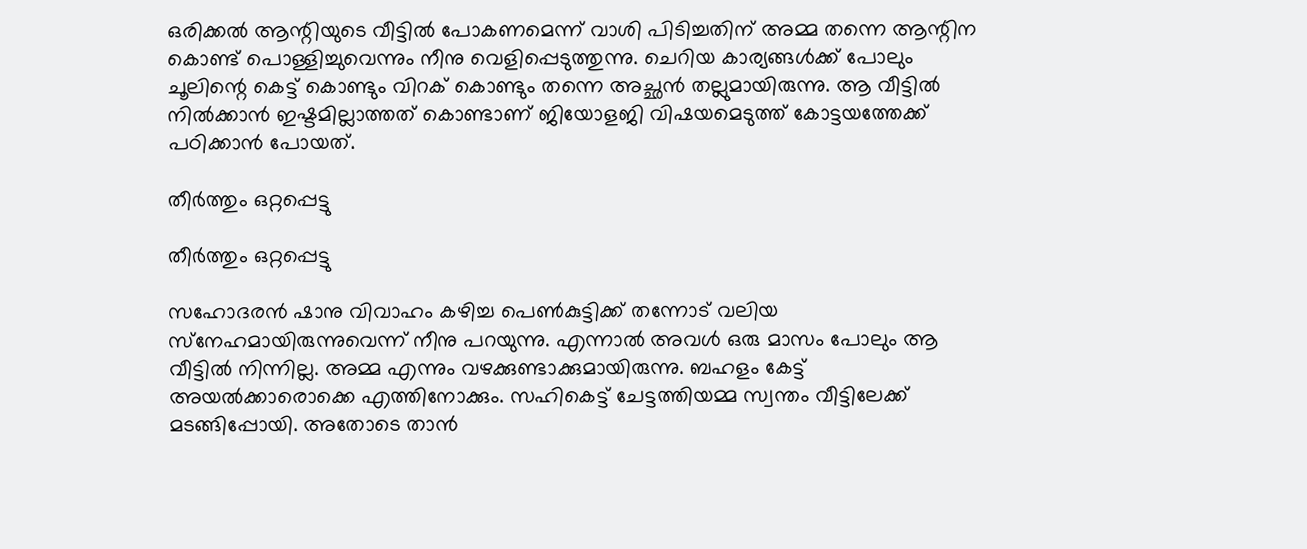ഒരിക്കല്‍ ആന്റിയുടെ വീട്ടില്‍ പോകണമെന്ന് വാശി പിടിച്ചതിന് അമ്മ തന്നെ ആന്റിന കൊണ്ട് പൊള്ളിച്ചുവെന്നും നീനു വെളിപ്പെടുത്തുന്നു. ചെറിയ കാര്യങ്ങള്‍ക്ക് പോലും ചൂലിന്റെ കെട്ട് കൊണ്ടും വിറക് കൊണ്ടും തന്നെ അച്ഛന്‍ തല്ലുമായിരുന്നു. ആ വീട്ടില്‍ നില്‍ക്കാന്‍ ഇഷ്ടമില്ലാത്തത് കൊണ്ടാണ് ജിയോളജി വിഷയമെടുത്ത് കോട്ടയത്തേക്ക് പഠിക്കാന്‍ പോയത്.

തീർത്തും ഒറ്റപ്പെട്ടു

തീർത്തും ഒറ്റപ്പെട്ടു

സഹോദരന്‍ ഷാനു വിവാഹം കഴിച്ച പെണ്‍കുട്ടിക്ക് തന്നോട് വലിയ സ്‌നേഹമായിരുന്നുവെന്ന് നീനു പറയുന്നു. എന്നാല്‍ അവള്‍ ഒരു മാസം പോലും ആ വീട്ടില്‍ നിന്നില്ല. അമ്മ എന്നും വഴക്കുണ്ടാക്കുമായിരുന്നു. ബഹളം കേട്ട് അയല്‍ക്കാരൊക്കെ എത്തിനോക്കും. സഹികെട്ട് ചേട്ടത്തിയമ്മ സ്വന്തം വീട്ടിലേക്ക് മടങ്ങിപ്പോയി. അതോടെ താന്‍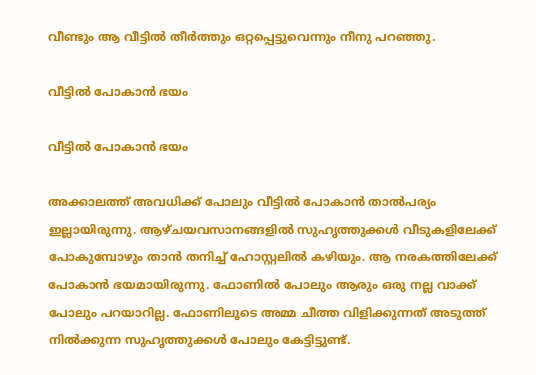വീണ്ടും ആ വീട്ടില്‍ തീര്‍ത്തും ഒറ്റപ്പെട്ടുവെന്നും നീനു പറഞ്ഞു.

വീട്ടിൽ പോകാൻ ഭയം

വീട്ടിൽ പോകാൻ ഭയം

അക്കാലത്ത് അവധിക്ക് പോലും വീട്ടില്‍ പോകാന്‍ താല്‍പര്യം ഇല്ലായിരുന്നു. ആഴ്ചയവസാനങ്ങളില്‍ സുഹൃത്തുക്കള്‍ വീടുകളിലേക്ക് പോകുമ്പോഴും താന്‍ തനിച്ച് ഹോസ്റ്റലില്‍ കഴിയും. ആ നരകത്തിലേക്ക് പോകാന്‍ ഭയമായിരുന്നു. ഫോണില്‍ പോലും ആരും ഒരു നല്ല വാക്ക് പോലും പറയാറില്ല. ഫോണിലൂടെ അമ്മ ചീത്ത വിളിക്കുന്നത് അടുത്ത് നില്‍ക്കുന്ന സുഹൃത്തുക്കള്‍ പോലും കേട്ടിട്ടുണ്ട്.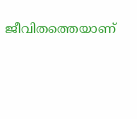ജീവിതത്തെയാണ്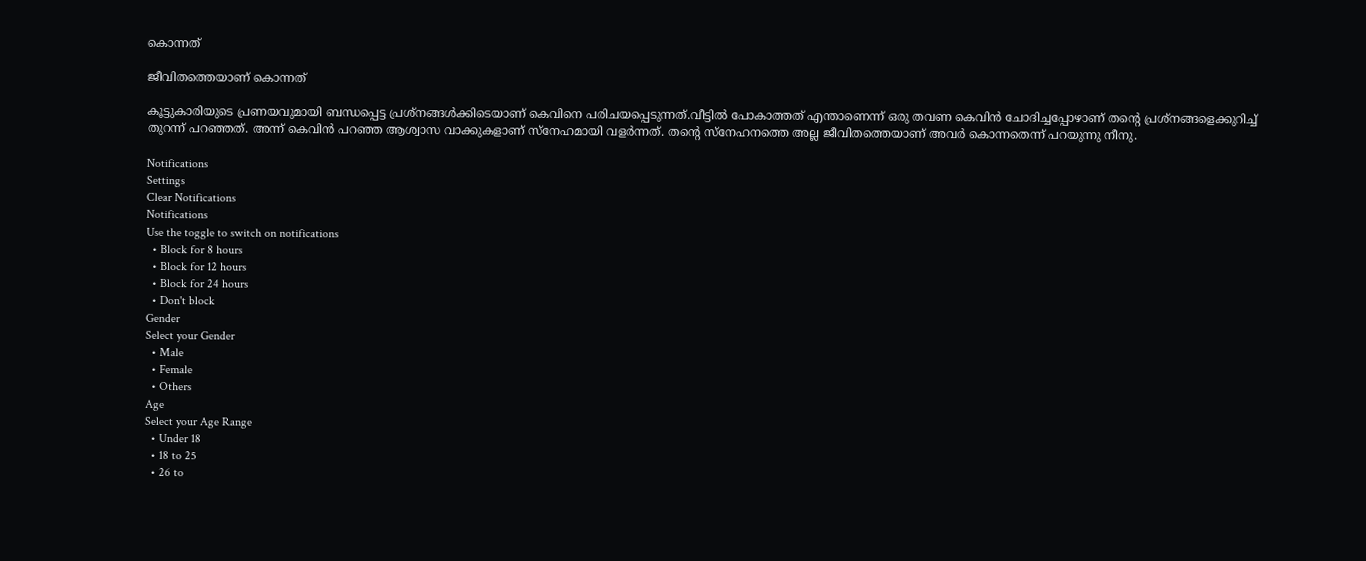കൊന്നത്

ജീവിതത്തെയാണ് കൊന്നത്

കൂട്ടുകാരിയുടെ പ്രണയവുമായി ബന്ധപ്പെട്ട പ്രശ്‌നങ്ങള്‍ക്കിടെയാണ് കെവിനെ പരിചയപ്പെടുന്നത്.വീട്ടില്‍ പോകാത്തത് എന്താണെന്ന് ഒരു തവണ കെവിന്‍ ചോദിച്ചപ്പോഴാണ് തന്റെ പ്രശ്‌നങ്ങളെക്കുറിച്ച് തുറന്ന് പറഞ്ഞത്. അന്ന് കെവിന്‍ പറഞ്ഞ ആശ്വാസ വാക്കുകളാണ് സ്‌നേഹമായി വളര്‍ന്നത്. തന്റെ സ്‌നേഹനത്തെ അല്ല ജീവിതത്തെയാണ് അവര്‍ കൊന്നതെന്ന് പറയുന്നു നീനു.

Notifications
Settings
Clear Notifications
Notifications
Use the toggle to switch on notifications
  • Block for 8 hours
  • Block for 12 hours
  • Block for 24 hours
  • Don't block
Gender
Select your Gender
  • Male
  • Female
  • Others
Age
Select your Age Range
  • Under 18
  • 18 to 25
  • 26 to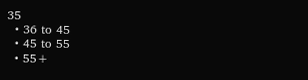35
  • 36 to 45
  • 45 to 55
  • 55+